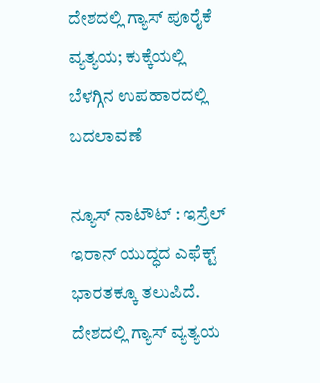ದೇಶದಲ್ಲಿ ಗ್ಯಾಸ್ ಪೂರೈಕೆ ವ್ಯತ್ಯಯ; ಕುಕ್ಕೆಯಲ್ಲಿ ಬೆಳಗ್ಗಿನ ಉಪಹಾರದಲ್ಲಿ ಬದಲಾವಣೆ

ನ್ಯೂಸ್ ನಾಟೌಟ್ : ಇಸ್ರೆಲ್ ಇರಾನ್ ಯುದ್ಧದ ಎಫೆಕ್ಟ್ ಭಾರತಕ್ಕೂ ತಲುಪಿದೆ. ದೇಶದಲ್ಲಿ ಗ್ಯಾಸ್ ವ್ಯತ್ಯಯ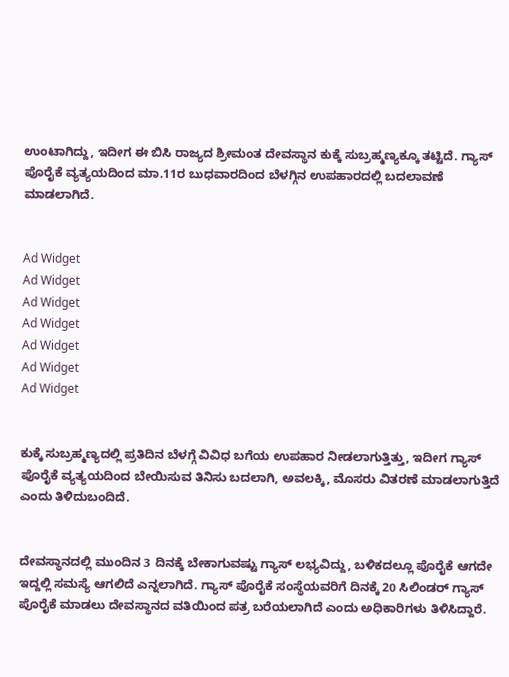ಉಂಟಾಗಿದ್ದು, ಇದೀಗ ಈ ಬಿಸಿ ರಾಜ್ಯದ ಶ್ರೀಮಂತ ದೇವಸ್ಥಾನ ಕುಕ್ಕೆ ಸುಬ್ರಹ್ಮಣ್ಯಕ್ಕೂ ತಟ್ಟಿದೆ. ಗ್ಯಾಸ್ ಪೊರೈಕೆ ವ್ಯತ್ಯಯದಿಂದ ಮಾ.11ರ ಬುಧವಾರದಿಂದ ಬೆಳಗ್ಗಿನ ಉಪಹಾರದಲ್ಲಿ ಬದಲಾವಣೆ ಮಾಡಲಾಗಿದೆ.


Ad Widget
Ad Widget
Ad Widget
Ad Widget
Ad Widget
Ad Widget
Ad Widget


ಕುಕ್ಕೆ ಸುಬ್ರಹ್ಮಣ್ಯದಲ್ಲಿ ಪ್ರತಿದಿನ ಬೆಳಗ್ಗೆ ವಿವಿಧ ಬಗೆಯ ಉಪಹಾರ ನೀಡಲಾಗುತ್ತಿತ್ತು, ಇದೀಗ ಗ್ಯಾಸ್ ಪೊರೈಕೆ ವ್ಯತ್ಯಯದಿಂದ ಬೇಯಿಸುವ ತಿನಿಸು ಬದಲಾಗಿ, ಅವಲಕ್ಕಿ, ಮೊಸರು ವಿತರಣೆ ಮಾಡಲಾಗುತ್ತಿದೆ ಎಂದು ತಿಳಿದುಬಂದಿದೆ.


ದೇವಸ್ಥಾನದಲ್ಲಿ ಮುಂದಿನ 3 ದಿನಕ್ಕೆ ಬೇಕಾಗುವಷ್ಟು ಗ್ಯಾಸ್ ಲಭ್ಯವಿದ್ದು, ಬಳಿಕದಲ್ಲೂ ಪೊರೈಕೆ ಆಗದೇ ಇದ್ದಲ್ಲಿ ಸಮಸ್ಯೆ ಆಗಲಿದೆ ಎನ್ನಲಾಗಿದೆ. ಗ್ಯಾಸ್ ಪೊರೈಕೆ ಸಂಸ್ಥೆಯವರಿಗೆ ದಿನಕ್ಕೆ 20 ಸಿಲಿಂಡರ್ ಗ್ಯಾಸ್ ಪೊರೈಕೆ ಮಾಡಲು ದೇವಸ್ಥಾನದ ವತಿಯಿಂದ ಪತ್ರ ಬರೆಯಲಾಗಿದೆ ಎಂದು ಅಧಿಕಾರಿಗಳು ತಿಳಿಸಿದ್ದಾರೆ.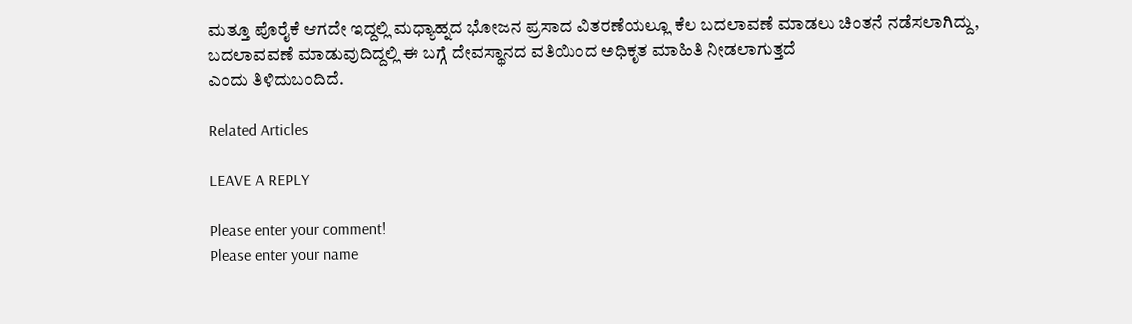ಮತ್ತೂ ಪೊರೈಕೆ ಆಗದೇ ಇದ್ದಲ್ಲಿ ಮಧ್ಯಾಹ್ನದ ಭೋಜನ ಪ್ರಸಾದ ವಿತರಣೆಯಲ್ಲೂ ಕೆಲ ಬದಲಾವಣೆ ಮಾಡಲು ಚಿಂತನೆ ನಡೆಸಲಾಗಿದ್ದು, ಬದಲಾವವಣೆ ಮಾಡುವುದಿದ್ದಲ್ಲಿ ಈ ಬಗ್ಗೆ ದೇವಸ್ಥಾನದ ವತಿಯಿಂದ ಅಧಿಕೃತ ಮಾಹಿತಿ ನೀಡಲಾಗುತ್ತದೆ
ಎಂದು ತಿಳಿದುಬಂದಿದೆ.

Related Articles

LEAVE A REPLY

Please enter your comment!
Please enter your name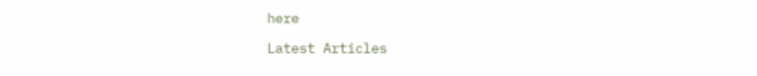here

Latest Articles